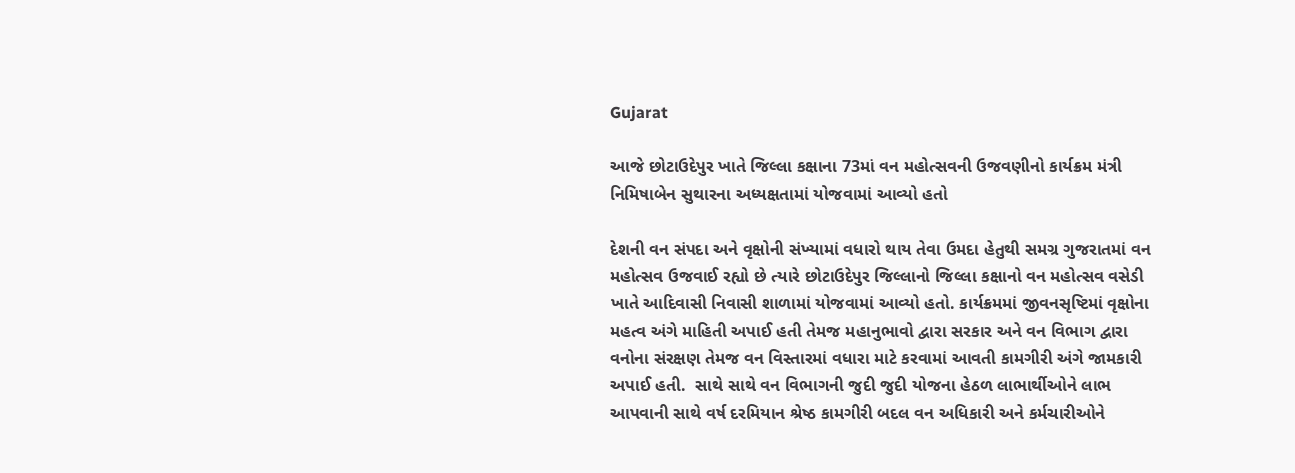Gujarat

આજે છોટાઉદેપુર ખાતે જિલ્લા કક્ષાના 73માં વન મહોત્સવની ઉજવણીનો કાર્યક્રમ મંત્રી નિમિષાબેન સુથારના અધ્યક્ષતામાં યોજવામાં આવ્યો હતો

દેશની વન સંપદા અને વૃક્ષોની સંખ્યામાં વધારો થાય તેવા ઉમદા હેતુથી સમગ્ર ગુજરાતમાં વન મહોત્સવ ઉજવાઈ રહ્યો છે ત્યારે છોટાઉદેપુર જિલ્લાનો જિલ્લા કક્ષાનો વન મહોત્સવ વસેડી ખાતે આદિવાસી નિવાસી શાળામાં યોજવામાં આવ્યો હતો. કાર્યક્રમમાં જીવનસૃષ્ટિમાં વૃક્ષોના મહત્વ અંગે માહિતી અપાઈ હતી તેમજ મહાનુભાવો દ્વારા સરકાર અને વન વિભાગ દ્વારા વનોના સંરક્ષણ તેમજ વન વિસ્તારમાં વધારા માટે કરવામાં આવતી કામગીરી અંગે જામકારી અપાઈ હતી.  સાથે સાથે વન વિભાગની જુદી જુદી યોજના હેઠળ લાભાર્થીઓને લાભ આપવાની સાથે વર્ષ દરમિયાન શ્રેષ્ઠ કામગીરી બદલ વન અધિકારી અને કર્મચારીઓને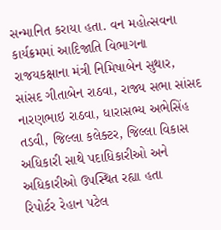સન્માનિત કરાયા હતા. વન મહોત્સવના કાર્યક્રમમાં આદિજાતિ વિભાગના રાજયકક્ષાના મંત્રી નિમિષાબેન સુથાર, સાંસદ ગીતાબેન રાઠવા, રાજ્ય સભા સાંસદ નારણભાઇ રાઠવા, ધારાસભ્ય અભેસિંહ તડવી, જિલ્લા કલેક્ટર, જિલ્લા વિકાસ અધિકારી સાથે પદાધિકારીઓ અને અધિકારીઓ ઉપસ્થિત રહ્યા હતા
રિપોર્ટર રેહાન પટેલ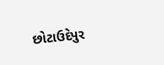છોટાઉદેપુર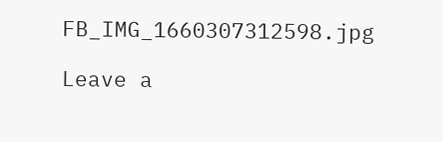FB_IMG_1660307312598.jpg

Leave a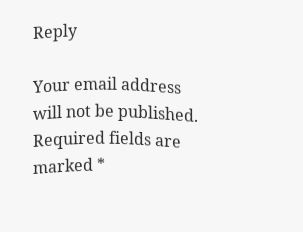Reply

Your email address will not be published. Required fields are marked *